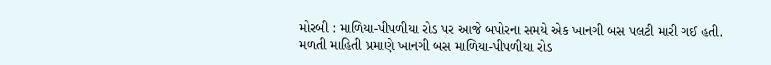મોરબી : માળિયા-પીપળીયા રોડ પર આજે બપોરના સમયે એક ખાનગી બસ પલટી મારી ગઈ હતી. મળતી માહિતી પ્રમાણે ખાનગી બસ માળિયા-પીપળીયા રોડ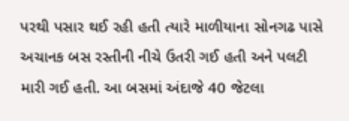પરથી પસાર થઈ રહી હતી ત્યારે માળીયાના સોનગઢ પાસે અચાનક બસ રસ્તીની નીચે ઉતરી ગઈ હતી અને પલટી મારી ગઈ હતી. આ બસમાં અંદાજે 40 જેટલા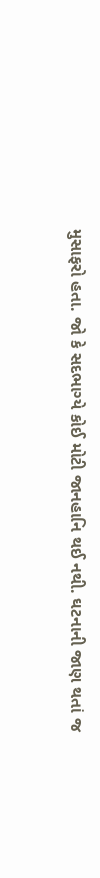મુસાફરો હતા. જો કે સદભાગ્યે કોઈ મોટી જાનહાનિ થઈ નથી. ઘટનાની જાણ થતાં જ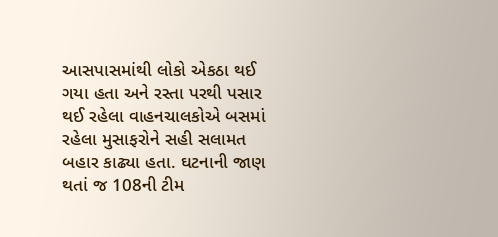આસપાસમાંથી લોકો એકઠા થઈ ગયા હતા અને રસ્તા પરથી પસાર થઈ રહેલા વાહનચાલકોએ બસમાં રહેલા મુસાફરોને સહી સલામત બહાર કાઢ્યા હતા. ઘટનાની જાણ થતાં જ 108ની ટીમ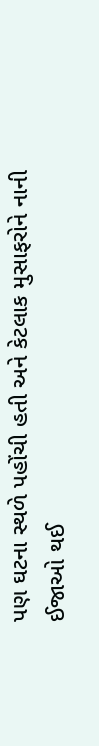પણ ઘટના સ્થળે પહોંચી હતી અને કેટલાક મુસાફરોને નાની ઈજાઓ થઈ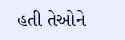હતી તેઓને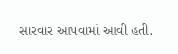સારવાર આપવામાં આવી હતી.